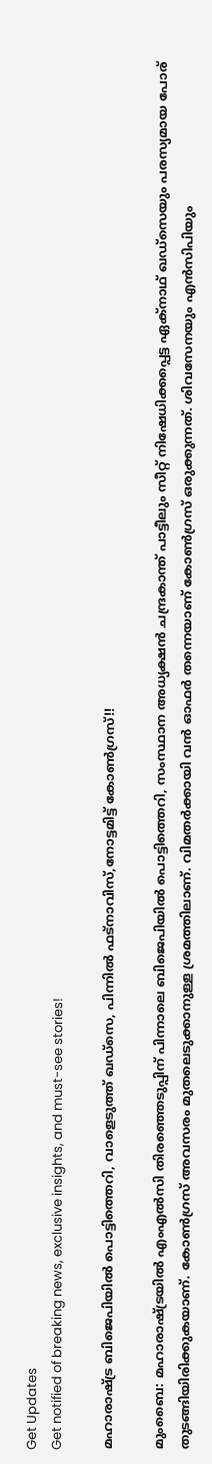Get Updates
Get notified of breaking news, exclusive insights, and must-see stories!

മഹാരാഷ്ട്ര ബിജെപിയില്‍ പൊട്ടിത്തെറി, വാളെടുത്ത് ഖഡ്‌സെ, പിന്നില്‍ ഫട്നാവിസ്,നോട്ടമിട്ട് കോണ്‍ഗ്രസ്!!

മുംബൈ: മഹാരാഷ്ട്രയില്‍ എംഎല്‍സി തിരഞ്ഞെടുപ്പിന് പിന്നാലെ ബിജെപിയില്‍ പൊട്ടിത്തെറി, സംസ്ഥാന അധ്യക്ഷന്‍ ചന്ദ്രകാന്ത് പാട്ടീലും സീറ്റ് നിഷേധിക്കപ്പെട്ട ഏക്‌നാഥ് ഖഡ്‌സെയും പരസ്യമായ പോര് തുടങ്ങിയിരിക്കുകയാണ്. കോണ്‍ഗ്രസ് അവസരം മുതലെടുക്കാനുള്ള ശ്രമത്തിലാണ്. വിമതര്‍ക്കായി വന്‍ ഓഫര്‍ തന്നെയാണ് കോണ്‍ഗ്രസ് ഒരുക്കുന്നത്. ശിവസേനയും എന്‍സിപിയും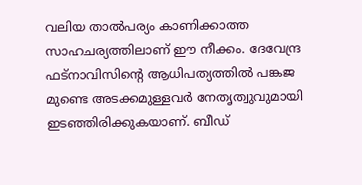വലിയ താല്‍പര്യം കാണിക്കാത്ത സാഹചര്യത്തിലാണ് ഈ നീക്കം. ദേവേന്ദ്ര ഫട്‌നാവിസിന്റെ ആധിപത്യത്തില്‍ പങ്കജ മുണ്ടെ അടക്കമുള്ളവര്‍ നേതൃത്വുവുമായി ഇടഞ്ഞിരിക്കുകയാണ്. ബീഡ്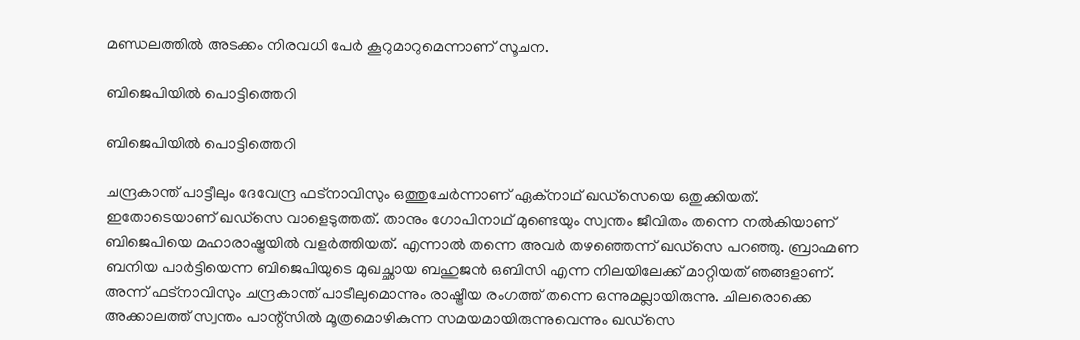മണ്ഡലത്തില്‍ അടക്കം നിരവധി പേര്‍ കൂറുമാറുമെന്നാണ് സൂചന.

ബിജെപിയില്‍ പൊട്ടിത്തെറി

ബിജെപിയില്‍ പൊട്ടിത്തെറി

ചന്ദ്രകാന്ത് പാട്ടീലും ദേവേന്ദ്ര ഫട്‌നാവിസും ഒത്തുചേര്‍ന്നാണ് ഏക്‌നാഥ് ഖഡ്‌സെയെ ഒതുക്കിയത്. ഇതോടെയാണ് ഖഡ്‌സെ വാളെടുത്തത്. താനും ഗോപിനാഥ് മുണ്ടെയും സ്വന്തം ജീവിതം തന്നെ നല്‍കിയാണ് ബിജെപിയെ മഹാരാഷ്ട്രയില്‍ വളര്‍ത്തിയത്. എന്നാല്‍ തന്നെ അവര്‍ തഴഞ്ഞെന്ന് ഖഡ്‌സെ പറഞ്ഞു. ബ്രാഹ്മണ ബനിയ പാര്‍ട്ടിയെന്ന ബിജെപിയുടെ മുഖച്ഛായ ബഹുജന്‍ ഒബിസി എന്ന നിലയിലേക്ക് മാറ്റിയത് ഞങ്ങളാണ്. അന്ന് ഫട്‌നാവിസും ചന്ദ്രകാന്ത് പാടീലുമൊന്നും രാഷ്ട്രീയ രംഗത്ത് തന്നെ ഒന്നുമല്ലായിരുന്നു. ചിലരൊക്കെ അക്കാലത്ത് സ്വന്തം പാന്റ്‌സില്‍ മൂത്രമൊഴികുന്ന സമയമായിരുന്നുവെന്നും ഖഡ്‌സെ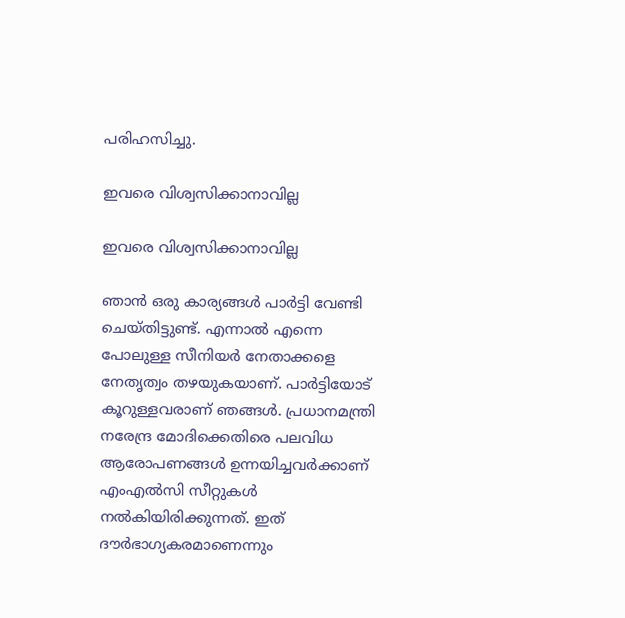പരിഹസിച്ചു.

ഇവരെ വിശ്വസിക്കാനാവില്ല

ഇവരെ വിശ്വസിക്കാനാവില്ല

ഞാന്‍ ഒരു കാര്യങ്ങള്‍ പാര്‍ട്ടി വേണ്ടി ചെയ്തിട്ടുണ്ട്. എന്നാല്‍ എന്നെ പോലുള്ള സീനിയര്‍ നേതാക്കളെ നേതൃത്വം തഴയുകയാണ്. പാര്‍ട്ടിയോട് കൂറുള്ളവരാണ് ഞങ്ങള്‍. പ്രധാനമന്ത്രി നരേന്ദ്ര മോദിക്കെതിരെ പലവിധ ആരോപണങ്ങള്‍ ഉന്നയിച്ചവര്‍ക്കാണ് എംഎല്‍സി സീറ്റുകള്‍ നല്‍കിയിരിക്കുന്നത്. ഇത് ദൗര്‍ഭാഗ്യകരമാണെന്നും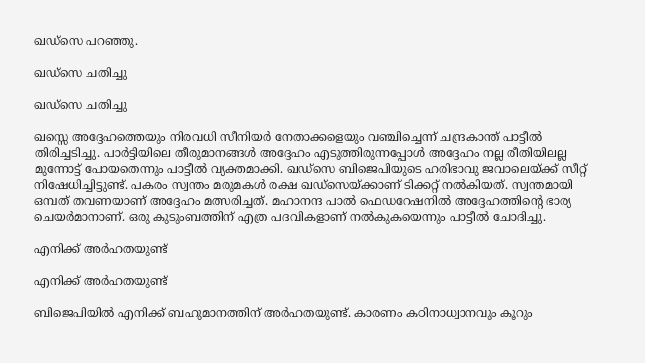ഖഡ്‌സെ പറഞ്ഞു.

ഖഡ്സെ ചതിച്ചു

ഖഡ്സെ ചതിച്ചു

ഖസ്സെ അദ്ദേഹത്തെയും നിരവധി സീനിയര്‍ നേതാക്കളെയും വഞ്ചിച്ചെന്ന് ചന്ദ്രകാന്ത് പാട്ടീല്‍ തിരിച്ചടിച്ചു. പാര്‍ട്ടിയിലെ തീരുമാനങ്ങള്‍ അദ്ദേഹം എടുത്തിരുന്നപ്പോള്‍ അദ്ദേഹം നല്ല രീതിയിലല്ല മുന്നോട്ട് പോയതെന്നും പാട്ടീല്‍ വ്യക്തമാക്കി. ഖഡ്‌സെ ബിജെപിയുടെ ഹരിഭാവു ജവാലെയ്ക്ക് സീറ്റ് നിഷേധിച്ചിട്ടുണ്ട്. പകരം സ്വന്തം മരുമകള്‍ രക്ഷ ഖഡ്‌സെയ്ക്കാണ് ടിക്കറ്റ് നല്‍കിയത്. സ്വന്തമായി ഒമ്പത് തവണയാണ് അദ്ദേഹം മത്സരിച്ചത്. മഹാനന്ദ പാല്‍ ഫെഡറേഷനില്‍ അദ്ദേഹത്തിന്റെ ഭാര്യ ചെയര്‍മാനാണ്. ഒരു കുടുംബത്തിന് എത്ര പദവികളാണ് നല്‍കുകയെന്നും പാട്ടീല്‍ ചോദിച്ചു.

എനിക്ക് അര്‍ഹതയുണ്ട്

എനിക്ക് അര്‍ഹതയുണ്ട്

ബിജെപിയില്‍ എനിക്ക് ബഹുമാനത്തിന് അര്‍ഹതയുണ്ട്. കാരണം കഠിനാധ്വാനവും കൂറും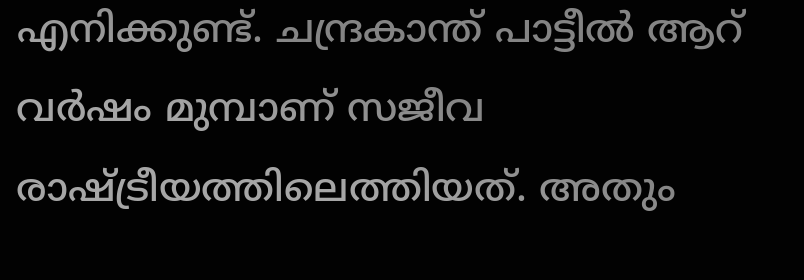എനിക്കുണ്ട്. ചന്ദ്രകാന്ത് പാട്ടീല്‍ ആറ് വര്‍ഷം മുമ്പാണ് സജീവ രാഷ്ട്രീയത്തിലെത്തിയത്. അതും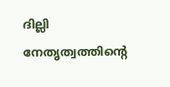ദില്ലി നേതൃത്വത്തിന്റെ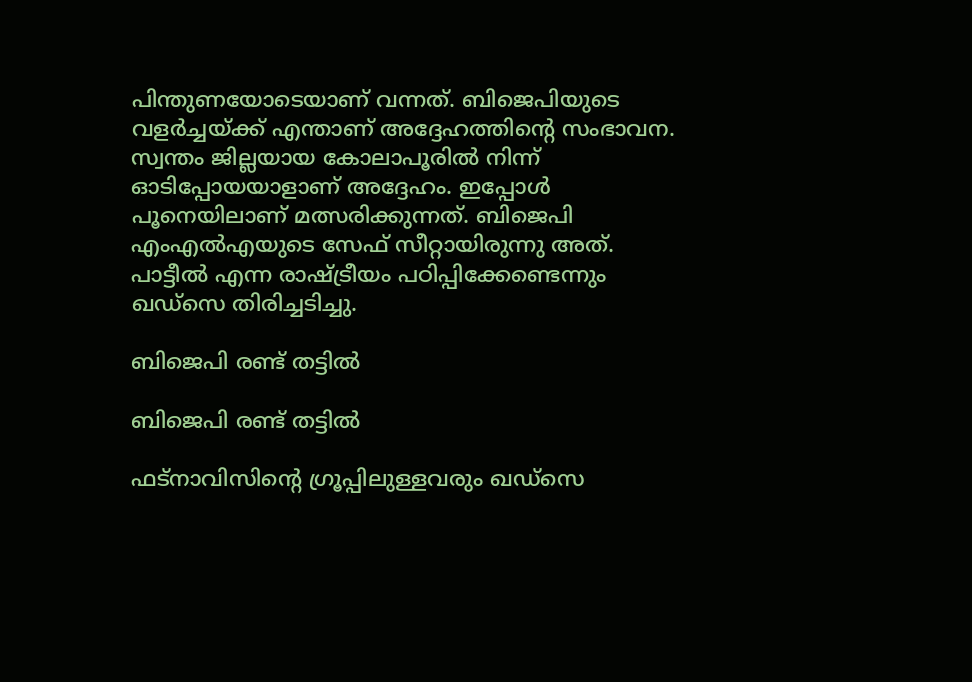പിന്തുണയോടെയാണ് വന്നത്. ബിജെപിയുടെ വളര്‍ച്ചയ്ക്ക് എന്താണ് അദ്ദേഹത്തിന്റെ സംഭാവന. സ്വന്തം ജില്ലയായ കോലാപൂരില്‍ നിന്ന് ഓടിപ്പോയയാളാണ് അദ്ദേഹം. ഇപ്പോള്‍ പൂനെയിലാണ് മത്സരിക്കുന്നത്. ബിജെപി എംഎല്‍എയുടെ സേഫ് സീറ്റായിരുന്നു അത്. പാട്ടീല്‍ എന്ന രാഷ്ട്രീയം പഠിപ്പിക്കേണ്ടെന്നും ഖഡ്‌സെ തിരിച്ചടിച്ചു.

ബിജെപി രണ്ട് തട്ടില്‍

ബിജെപി രണ്ട് തട്ടില്‍

ഫട്‌നാവിസിന്റെ ഗ്രൂപ്പിലുള്ളവരും ഖഡ്‌സെ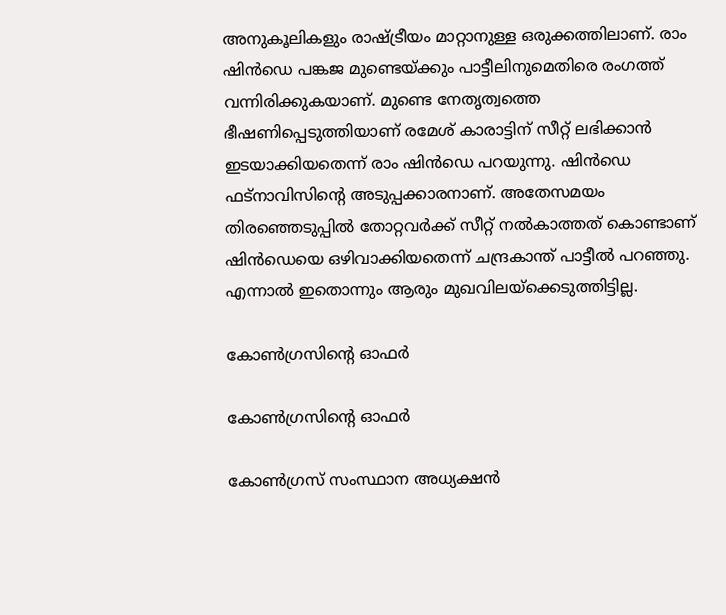അനുകൂലികളും രാഷ്ട്രീയം മാറ്റാനുള്ള ഒരുക്കത്തിലാണ്. രാം ഷിന്‍ഡെ പങ്കജ മുണ്ടെയ്ക്കും പാട്ടീലിനുമെതിരെ രംഗത്ത് വന്നിരിക്കുകയാണ്. മുണ്ടെ നേതൃത്വത്തെ ഭീഷണിപ്പെടുത്തിയാണ് രമേശ് കാരാട്ടിന് സീറ്റ് ലഭിക്കാന്‍ ഇടയാക്കിയതെന്ന് രാം ഷിന്‍ഡെ പറയുന്നു. ഷിന്‍ഡെ ഫട്‌നാവിസിന്റെ അടുപ്പക്കാരനാണ്. അതേസമയം തിരഞ്ഞെടുപ്പില്‍ തോറ്റവര്‍ക്ക് സീറ്റ് നല്‍കാത്തത് കൊണ്ടാണ് ഷിന്‍ഡെയെ ഒഴിവാക്കിയതെന്ന് ചന്ദ്രകാന്ത് പാട്ടീല്‍ പറഞ്ഞു. എന്നാല്‍ ഇതൊന്നും ആരും മുഖവിലയ്‌ക്കെടുത്തിട്ടില്ല.

കോണ്‍ഗ്രസിന്റെ ഓഫര്‍

കോണ്‍ഗ്രസിന്റെ ഓഫര്‍

കോണ്‍ഗ്രസ് സംസ്ഥാന അധ്യക്ഷന്‍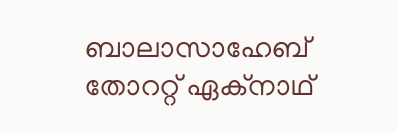ബാലാസാഹേബ് തോററ്റ് ഏക്‌നാഥ്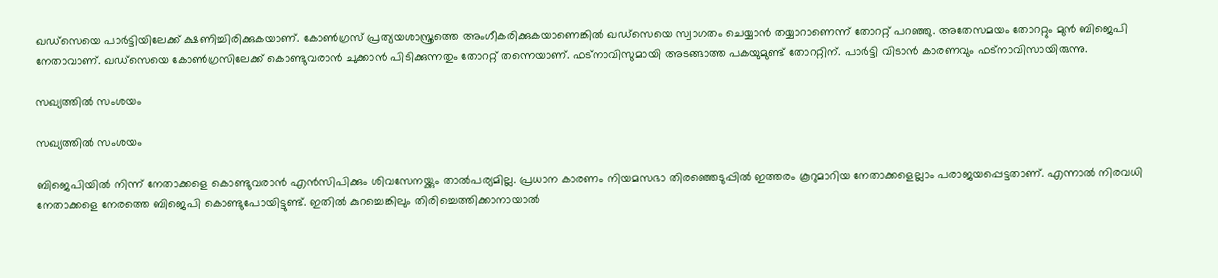ഖഡ്‌സെയെ പാര്‍ട്ടിയിലേക്ക് ക്ഷണിച്ചിരിക്കുകയാണ്. കോണ്‍ഗ്രസ് പ്രത്യയശാസ്ത്രത്തെ അംഗീകരിക്കുകയാണെങ്കില്‍ ഖഡ്‌സെയെ സ്വാഗതം ചെയ്യാന്‍ തയ്യാറാണെന്ന് തോററ്റ് പറഞ്ഞു. അതേസമയം തോററ്റും മുന്‍ ബിജെപി നേതാവാണ്. ഖഡ്‌സെയെ കോണ്‍ഗ്രസിലേക്ക് കൊണ്ടുവരാന്‍ ചുക്കാന്‍ പിടിക്കുന്നതും തോററ്റ് തന്നെയാണ്. ഫട്‌നാവിസുമായി അടങ്ങാത്ത പകയുമുണ്ട് തോററ്റിന്. പാര്‍ട്ടി വിടാന്‍ കാരണവും ഫട്‌നാവിസായിരുന്നു.

സഖ്യത്തില്‍ സംശയം

സഖ്യത്തില്‍ സംശയം

ബിജെപിയില്‍ നിന്ന് നേതാക്കളെ കൊണ്ടുവരാന്‍ എന്‍സിപിക്കും ശിവസേനയ്ക്കും താല്‍പര്യമില്ല. പ്രധാന കാരണം നിയമസഭാ തിരഞ്ഞെടുപ്പില്‍ ഇത്തരം കൂറുമാറിയ നേതാക്കളെല്ലാം പരാജയപ്പെട്ടതാണ്. എന്നാല്‍ നിരവധി നേതാക്കളെ നേരത്തെ ബിജെപി കൊണ്ടുപോയിട്ടുണ്ട്. ഇതില്‍ കുറച്ചെങ്കിലും തിരിച്ചെത്തിക്കാനായാല്‍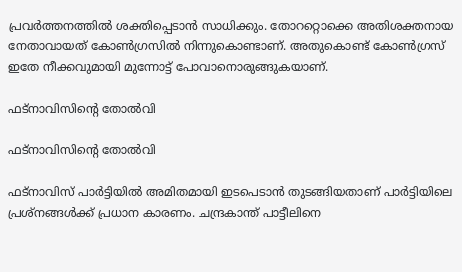പ്രവര്‍ത്തനത്തില്‍ ശക്തിപ്പെടാന്‍ സാധിക്കും. തോററ്റൊക്കെ അതിശക്തനായ നേതാവായത് കോണ്‍ഗ്രസില്‍ നിന്നുകൊണ്ടാണ്. അതുകൊണ്ട് കോണ്‍ഗ്രസ് ഇതേ നീക്കവുമായി മുന്നോട്ട് പോവാനൊരുങ്ങുകയാണ്.

ഫട്‌നാവിസിന്റെ തോല്‍വി

ഫട്‌നാവിസിന്റെ തോല്‍വി

ഫട്‌നാവിസ് പാര്‍ട്ടിയില്‍ അമിതമായി ഇടപെടാന്‍ തുടങ്ങിയതാണ് പാര്‍ട്ടിയിലെ പ്രശ്‌നങ്ങള്‍ക്ക് പ്രധാന കാരണം. ചന്ദ്രകാന്ത് പാട്ടീലിനെ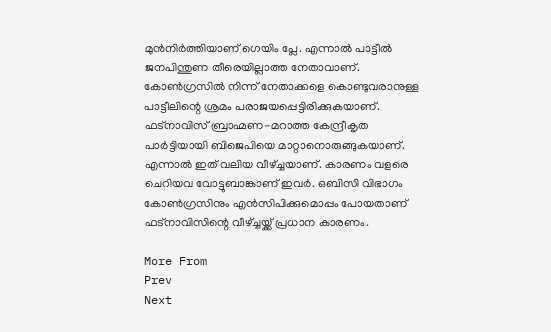മുന്‍നിര്‍ത്തിയാണ് ഗെയിം പ്ലേ. എന്നാല്‍ പാട്ടീല്‍ ജനപിന്തുണ തീരെയില്ലാത്ത നേതാവാണ്. കോണ്‍ഗ്രസില്‍ നിന്ന് നേതാക്കളെ കൊണ്ടുവരാനുള്ള പാട്ടീലിന്റെ ശ്രമം പരാജയപ്പെട്ടിരിക്കുകയാണ്. ഫട്‌നാവിസ് ബ്രാഹ്മണ-മറാത്ത കേന്ദ്രീകൃത പാര്‍ട്ടിയായി ബിജെപിയെ മാറ്റാനൊരുങ്ങുകയാണ്. എന്നാല്‍ ഇത് വലിയ വീഴ്ച്ചയാണ്. കാരണം വളരെ ചെറിയവ വോട്ടുബാങ്കാണ് ഇവര്‍. ഒബിസി വിഭാഗം കോണ്‍ഗ്രസിനും എന്‍സിപിക്കുമൊപ്പം പോയതാണ് ഫട്‌നാവിസിന്റെ വീഴ്ച്ചയ്ക്ക് പ്രധാന കാരണം.

More From
Prev
Next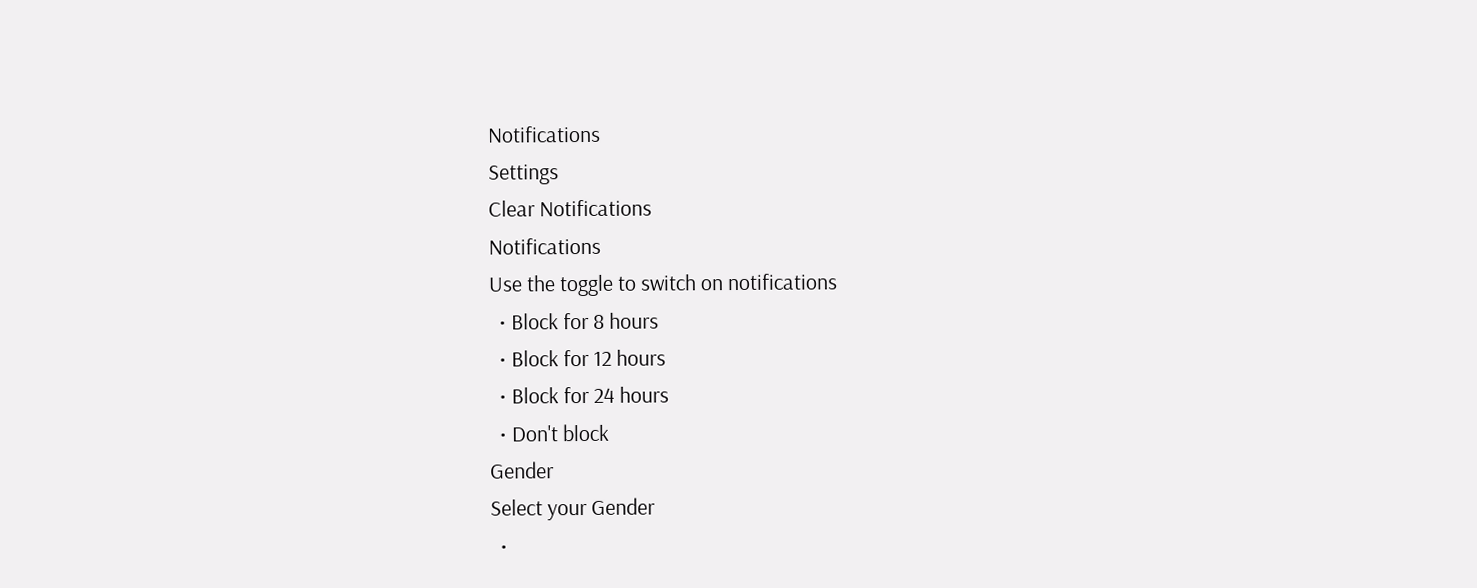Notifications
Settings
Clear Notifications
Notifications
Use the toggle to switch on notifications
  • Block for 8 hours
  • Block for 12 hours
  • Block for 24 hours
  • Don't block
Gender
Select your Gender
  •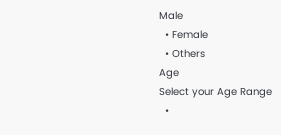Male
  • Female
  • Others
Age
Select your Age Range
  •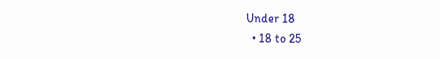Under 18
  • 18 to 25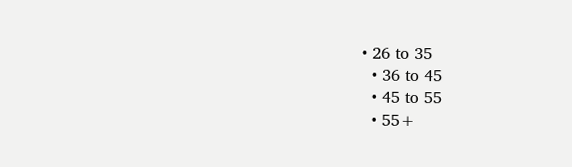• 26 to 35
  • 36 to 45
  • 45 to 55
  • 55+